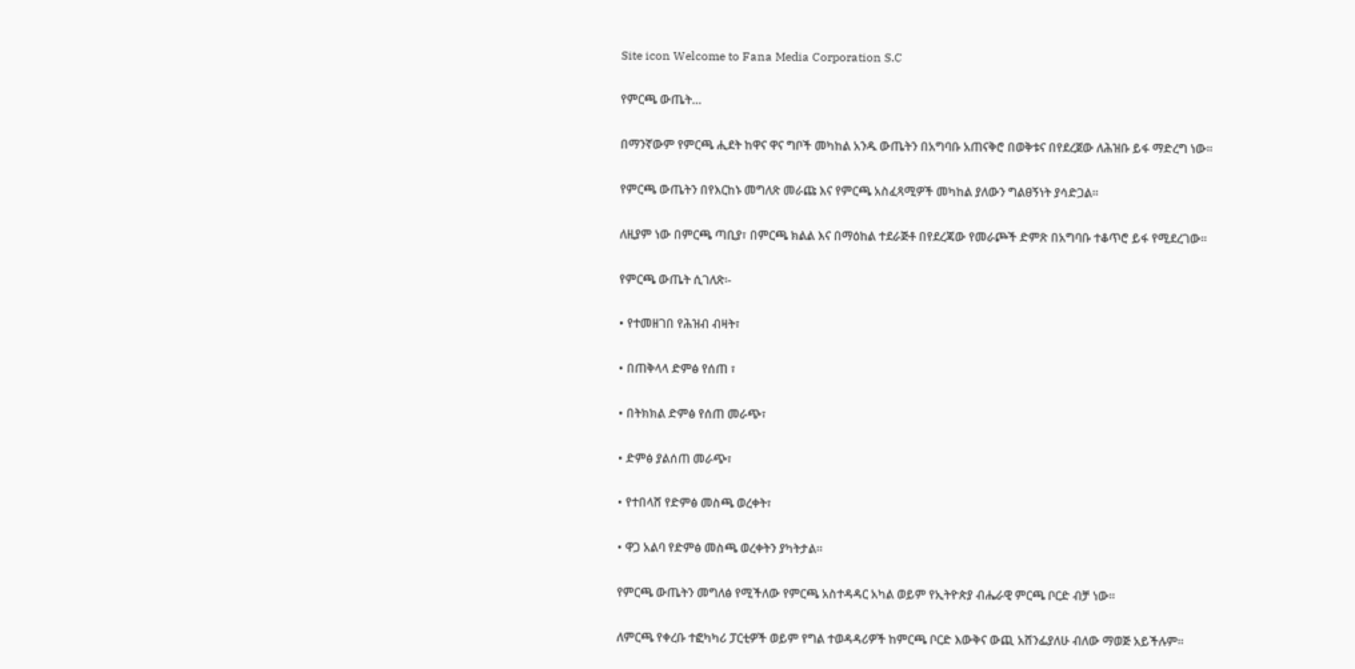Site icon Welcome to Fana Media Corporation S.C

የምርጫ ውጤት…

በማንኛውም የምርጫ ሒደት ከዋና ዋና ግቦች መካከል አንዱ ውጤትን በአግባቡ አጠናቅሮ በወቅቱና በየደረጀው ለሕዝቡ ይፋ ማድረግ ነው፡፡

የምርጫ ውጤትን በየእርከኑ መግለጽ መራጩ እና የምርጫ አስፈጻሚዎች መካከል ያለውን ግልፀኝነት ያሳድጋል፡፡

ለዚያም ነው በምርጫ ጣቢያ፣ በምርጫ ክልል እና በማዕከል ተደራጅቶ በየደረጃው የመራጮች ድምጽ በአግባቡ ተቆጥሮ ይፋ የሚደረገው፡፡

የምርጫ ውጤት ሲገለጽ፡-

• የተመዘገበ የሕዝብ ብዛት፣

• በጠቅላላ ድምፅ የሰጠ ፣

• በትክክል ድምፅ የሰጠ መራጭ፣

• ድምፅ ያልሰጠ መራጭ፣

• የተበላሸ የድምፅ መስጫ ወረቀት፣

• ዋጋ አልባ የድምፅ መስጫ ወረቀትን ያካትታል፡፡

የምርጫ ውጤትን መግለፅ የሚችለው የምርጫ አስተዳዳር አካል ወይም የኢትዮጵያ ብሔራዊ ምርጫ ቦርድ ብቻ ነው፡፡

ለምርጫ የቀረቡ ተፎካካሪ ፓርቲዎች ወይም የግል ተወዳዳሪዎች ከምርጫ ቦርድ እውቅና ውጪ አሸንፌያለሁ ብለው ማወጅ አይችሉም፡፡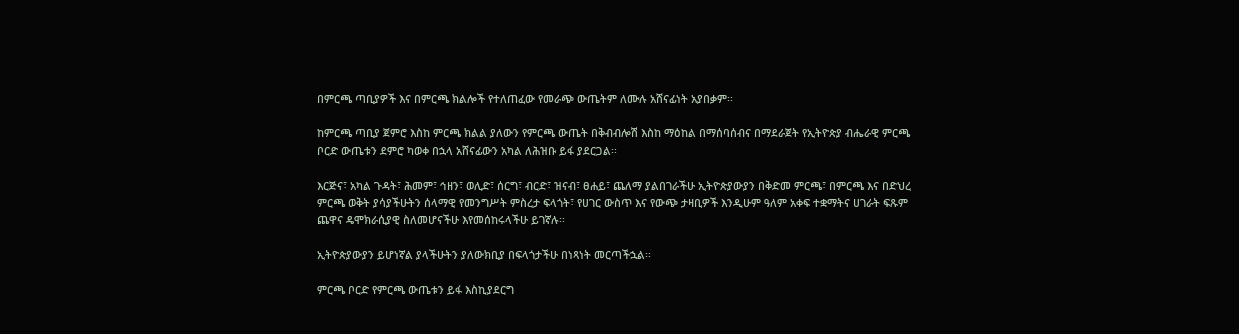በምርጫ ጣቢያዎች እና በምርጫ ክልሎች የተለጠፈው የመራጭ ውጤትም ለሙሉ አሸናፊነት አያበቃም፡፡

ከምርጫ ጣቢያ ጀምሮ እስከ ምርጫ ክልል ያለውን የምርጫ ውጤት በቅብብሎሽ እስከ ማዕከል በማሰባሰብና በማደራጀት የኢትዮጵያ ብሔራዊ ምርጫ ቦርድ ውጤቱን ደምሮ ካወቀ በኋላ አሸናፊውን አካል ለሕዝቡ ይፋ ያደርጋል፡፡

እርጅና፣ አካል ጉዳት፣ ሕመም፣ ኅዘን፣ ወሊድ፣ ሰርግ፣ ብርድ፣ ዝናብ፣ ፀሐይ፣ ጨለማ ያልበገራችሁ ኢትዮጵያውያን በቅድመ ምርጫ፣ በምርጫ እና በድህረ ምርጫ ወቅት ያሳያችሁትን ሰላማዊ የመንግሥት ምስረታ ፍላጎት፣ የሀገር ውስጥ እና የውጭ ታዛቢዎች እንዲሁም ዓለም አቀፍ ተቋማትና ሀገራት ፍጹም ጨዋና ዴሞክራሲያዊ ስለመሆናችሁ እየመሰከሩላችሁ ይገኛሉ፡፡

ኢትዮጵያውያን ይሆነኛል ያላችሁትን ያለውክቢያ በፍላጎታችሁ በነጻነት መርጣችኋል፡፡

ምርጫ ቦርድ የምርጫ ውጤቱን ይፋ እስኪያደርግ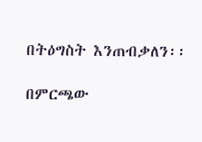በትዕግስት እንጠብቃለን፡፡

በምርጫው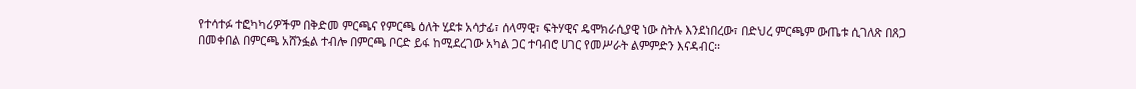የተሳተፉ ተፎካካሪዎችም በቅድመ ምርጫና የምርጫ ዕለት ሂደቱ አሳታፊ፣ ሰላማዊ፣ ፍትሃዊና ዴሞክራሲያዊ ነው ስትሉ እንደነበረው፣ በድህረ ምርጫም ውጤቱ ሲገለጽ በጸጋ በመቀበል በምርጫ አሸንፏል ተብሎ በምርጫ ቦርድ ይፋ ከሚደረገው አካል ጋር ተባብሮ ሀገር የመሥራት ልምምድን እናዳብር፡፡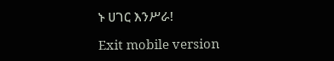ኑ ሀገር እንሥራ!

Exit mobile version